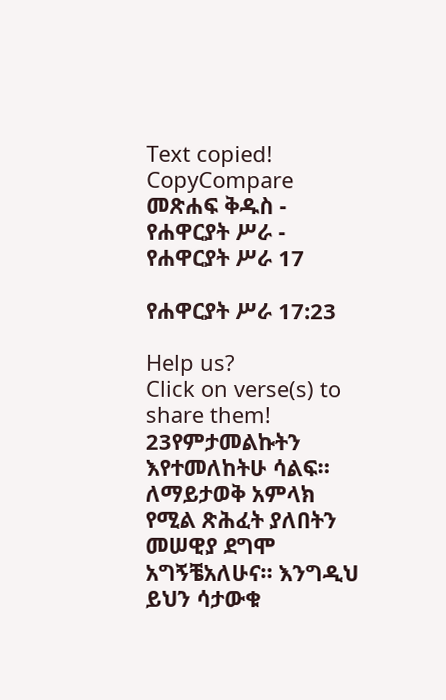Text copied!
CopyCompare
መጽሐፍ ቅዱስ - የሐዋርያት ሥራ - የሐዋርያት ሥራ 17

የሐዋርያት ሥራ 17:23

Help us?
Click on verse(s) to share them!
23የምታመልኩትን እየተመለከትሁ ሳልፍ። ለማይታወቅ አምላክ የሚል ጽሕፈት ያለበትን መሠዊያ ደግሞ አግኝቼአለሁና። እንግዲህ ይህን ሳታውቁ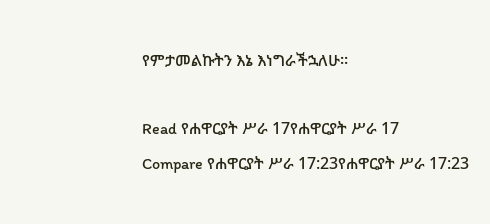የምታመልኩትን እኔ እነግራችኋለሁ።

Read የሐዋርያት ሥራ 17የሐዋርያት ሥራ 17
Compare የሐዋርያት ሥራ 17:23የሐዋርያት ሥራ 17:23